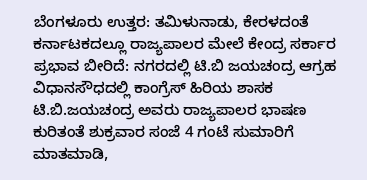ಬೆಂಗಳೂರು ಉತ್ತರ: ತಮಿಳುನಾಡು, ಕೇರಳದಂತೆ ಕರ್ನಾಟಕದಲ್ಲೂ ರಾಜ್ಯಪಾಲರ ಮೇಲೆ ಕೇಂದ್ರ ಸರ್ಕಾರ ಪ್ರಭಾವ ಬೀರಿದೆ: ನಗರದಲ್ಲಿ ಟಿ.ಬಿ ಜಯಚಂದ್ರ ಆಗ್ರಹ
ವಿಧಾನಸೌಧದಲ್ಲಿ ಕಾಂಗ್ರೆಸ್ ಹಿರಿಯ ಶಾಸಕ ಟಿ.ಬಿ.ಜಯಚಂದ್ರ ಅವರು ರಾಜ್ಯಪಾಲರ ಭಾಷಣ ಕುರಿತಂತೆ ಶುಕ್ರವಾರ ಸಂಜೆ 4 ಗಂಟೆ ಸುಮಾರಿಗೆ ಮಾತಮಾಡಿ,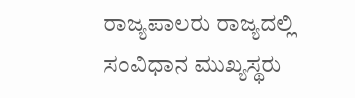ರಾಜ್ಯಪಾಲರು ರಾಜ್ಯದಲ್ಲಿ ಸಂವಿಧಾನ ಮುಖ್ಯಸ್ಥರು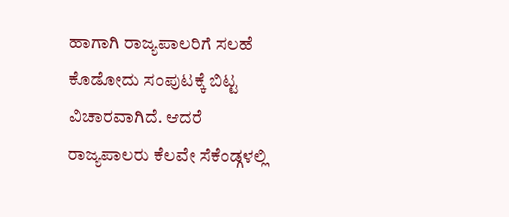ಹಾಗಾಗಿ ರಾಜ್ಯಪಾಲರಿಗೆ ಸಲಹೆ ಕೊಡೋದು ಸಂಪುಟಕ್ಕೆ ಬಿಟ್ಟ ವಿಚಾರವಾಗಿದೆ. ಆದರೆ ರಾಜ್ಯಪಾಲರು ಕೆಲವೇ ಸೆಕೆಂಡ್ಗಳಲ್ಲಿ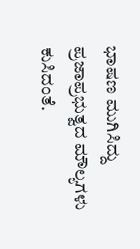ಭಾಷಣ ಮುಗಿಸಿದ್ದು ಪ್ರಜಾಪ್ರಭುತ್ವದ ಮೌಲ್ಯಗಳು ಕುಸಿದಂತೆ.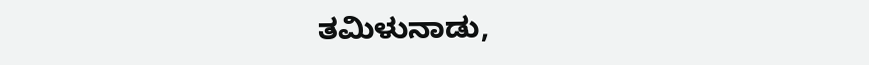ತಮಿಳುನಾಡು,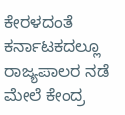ಕೇರಳದಂತೆ ಕರ್ನಾಟಕದಲ್ಲೂ ರಾಜ್ಯಪಾಲರ ನಡೆ ಮೇಲೆ ಕೇಂದ್ರ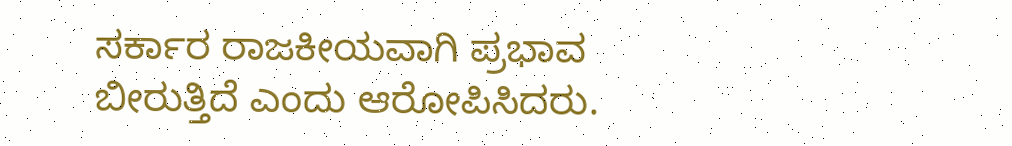ಸರ್ಕಾರ ರಾಜಕೀಯವಾಗಿ ಪ್ರಭಾವ ಬೀರುತ್ತಿದೆ ಎಂದು ಆರೋಪಿಸಿದರು.